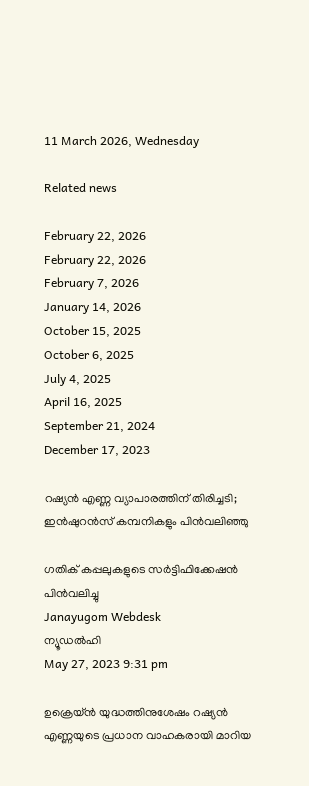11 March 2026, Wednesday

Related news

February 22, 2026
February 22, 2026
February 7, 2026
January 14, 2026
October 15, 2025
October 6, 2025
July 4, 2025
April 16, 2025
September 21, 2024
December 17, 2023

റഷ്യന്‍ എണ്ണ വ്യാപാരത്തിന് തിരിച്ചടി; ഇന്‍ഷുറന്‍സ് കമ്പനികളും പിന്‍വലിഞ്ഞു

ഗതിക് കപ്പലുകളുടെ സര്‍ട്ടിഫിക്കേഷന്‍ പിന്‍വലിച്ചു
Janayugom Webdesk
ന്യൂഡൽഹി
May 27, 2023 9:31 pm

ഉക്രെയ്ന്‍ യുദ്ധത്തിനുശേഷം റഷ്യൻ എണ്ണയുടെ പ്രധാന വാഹകരായി മാറിയ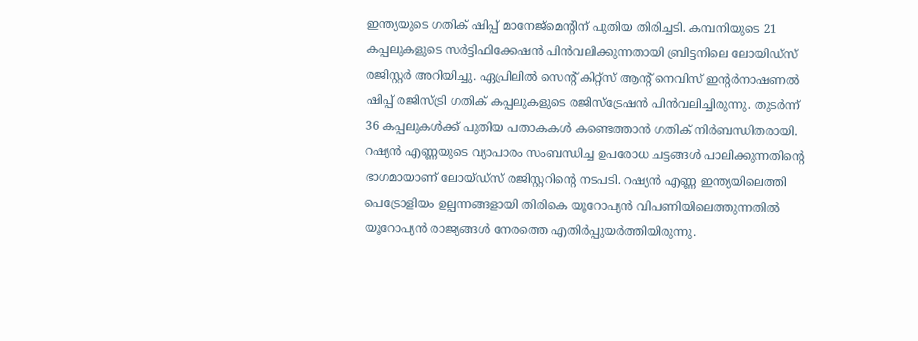ഇന്ത്യയുടെ ഗതിക് ഷിപ്പ് മാനേജ്‌മെന്റിന് പുതിയ തിരിച്ചടി. കമ്പനിയുടെ 21 കപ്പലുകളുടെ സർട്ടിഫിക്കേഷൻ പിൻവലിക്കുന്നതായി ബ്രിട്ടനിലെ ലോയിഡ്സ് രജിസ്റ്റർ അറിയിച്ചു. ഏപ്രിലില്‍ സെന്റ് കിറ്റ്‌സ് ആന്റ് നെവിസ് ഇന്റർനാഷണൽ ഷിപ്പ് രജിസ്ട്രി ഗതിക് കപ്പലുകളുടെ രജിസ്ട്രേഷന്‍ പിന്‍വലിച്ചിരുന്നു. തുടർന്ന് 36 കപ്പലുകൾക്ക് പുതിയ പതാകകൾ കണ്ടെത്താൻ ഗതിക് നിർബന്ധിതരായി. റഷ്യൻ എണ്ണയുടെ വ്യാപാരം സംബന്ധിച്ച ഉപരോധ ചട്ടങ്ങൾ പാലിക്കുന്നതിന്റെ ഭാഗമായാണ് ലോയ്ഡ്സ് രജിസ്റ്ററിന്റെ നടപടി. റഷ്യന്‍ എണ്ണ ഇന്ത്യയിലെത്തി പെട്രോളിയം ഉല്പന്നങ്ങളായി തിരികെ യൂറോപ്യന്‍ വിപണിയിലെത്തുന്നതില്‍ യൂറോപ്യന്‍ രാജ്യങ്ങള്‍ നേരത്തെ എതിര്‍പ്പുയര്‍ത്തിയിരുന്നു.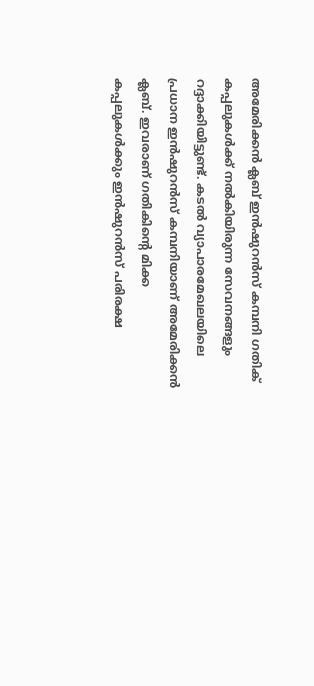അമേരിക്കന്‍ ക്ലബ് ഇന്‍ഷുറന്‍സ് കമ്പനി ഗതിക് കപ്പലുകള്‍ക്ക് നല്‍കിയിരുന്ന സേവനങ്ങളും റദ്ദാക്കിയിട്ടുണ്ട്. കടല്‍ വ്യാപാരമേഖലയിലെ പ്രധാന ഇന്‍ഷുറന്‍സ് കമ്പനിയാണ് അമേരിക്കന്‍ ക്ലബ്. ഇവരാണ് ഗതികിന്റെ മിക്ക കപ്പലുകള്‍ക്കും ഇന്‍ഷുറന്‍സ് പരിരക്ഷ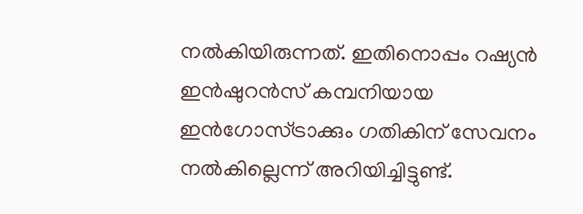നല്‍കിയിരുന്നത്. ഇതിനൊപ്പം റഷ്യൻ ഇൻഷുറന്‍സ് കമ്പനിയായ ഇൻഗോസ്‌ട്രാക്കും ഗതികിന് സേവനം നല്‍കില്ലെന്ന് അറിയിച്ചിട്ടുണ്ട്.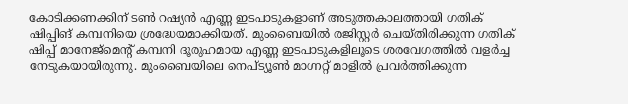കോടിക്കണക്കിന് ടണ്‍ റഷ്യന്‍ എണ്ണ ഇടപാടുകളാണ് അടുത്തകാലത്തായി ഗതിക് ഷിപ്പിങ് കമ്പനിയെ ശ്രദ്ധേയമാക്കിയത്. മുംബൈയില്‍ രജിസ്റ്റര്‍ ചെയ്തിരിക്കുന്ന ഗതിക് ഷിപ്പ് മാനേജ്മെന്റ് കമ്പനി ദൂരുഹമായ എണ്ണ ഇടപാടുകളിലൂടെ ശരവേഗത്തില്‍ വളര്‍ച്ച നേടുകയായിരുന്നു. മുംബൈയിലെ നെപ്ട്യൂണ്‍ മാഗ്നറ്റ് മാളില്‍ പ്രവര്‍ത്തിക്കുന്ന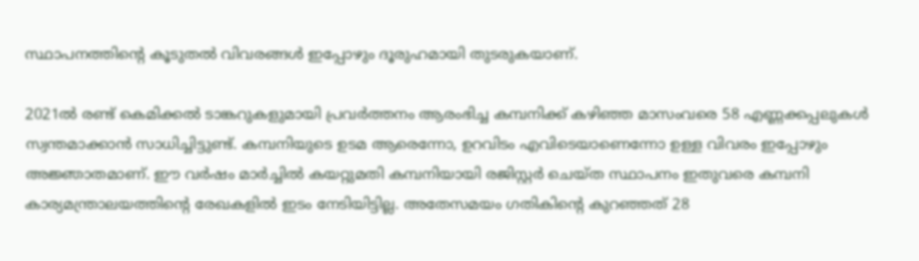സ്ഥാപനത്തിന്റെ കൂടുതല്‍ വിവരങ്ങള്‍ ഇപ്പോഴും ദൂരുഹമായി തുടരുകയാണ്.

2021ല്‍ രണ്ട് കെമിക്കല്‍ ടാങ്കറുകളുമായി പ്രവര്‍ത്തനം ആരംഭിച്ച കമ്പനിക്ക് കഴിഞ്ഞ മാസംവരെ 58 എണ്ണക്കപ്പലുകള്‍ സ്വന്തമാക്കാന്‍ സാധിച്ചിട്ടുണ്ട്. കമ്പനിയുടെ ഉടമ ആരെന്നോ, ഉറവിടം എവിടെയാണെന്നോ ഉള്ള വിവരം ഇപ്പോഴും അജ്ഞാതമാണ്. ഈ വര്‍ഷം മാര്‍ച്ചില്‍ കയറ്റുമതി കമ്പനിയായി രജിസ്റ്റര്‍ ചെയ്ത സ്ഥാപനം ഇതുവരെ കമ്പനി കാര്യമന്ത്രാലയത്തിന്റെ രേഖകളില്‍ ഇടം നേടിയിട്ടില്ല. അതേസമയം ഗതികിന്റെ കുറഞ്ഞത് 28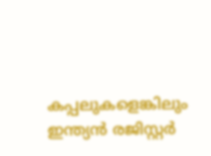കപ്പലുകളെങ്കിലും ഇന്ത്യൻ രജിസ്റ്റർ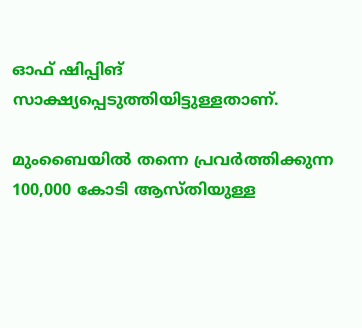ഓഫ് ഷിപ്പിങ് സാക്ഷ്യപ്പെടുത്തിയിട്ടുള്ളതാണ്.

മുംബൈയില്‍ തന്നെ പ്രവര്‍ത്തിക്കുന്ന 100,000 കോടി ആസ്തിയുള്ള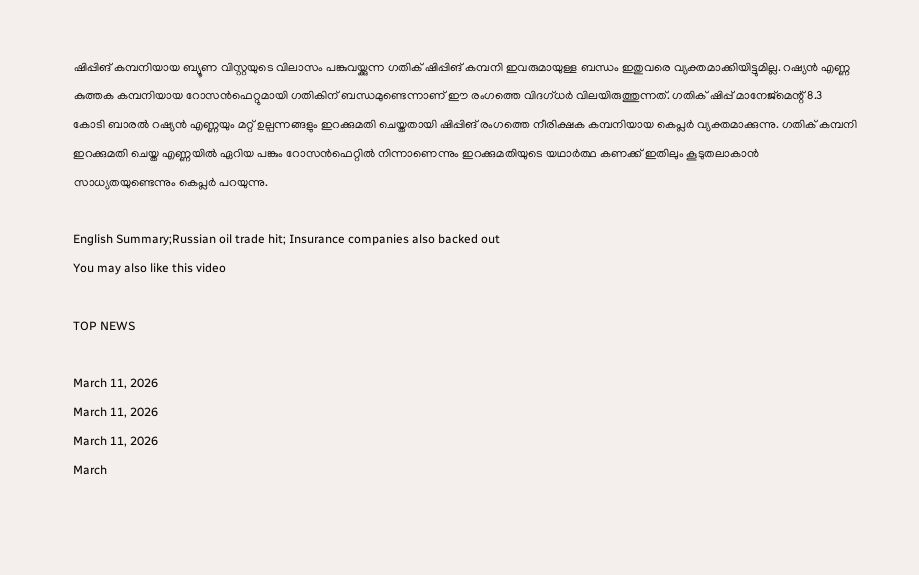ഷിപ്പിങ് കമ്പനിയായ ബ്യൂണ വിസ്റ്റയുടെ വിലാസം പങ്കുവയ്ക്കുന്ന ഗതിക് ഷിപ്പിങ് കമ്പനി ഇവരുമായുള്ള ബന്ധം ഇതുവരെ വ്യക്തമാക്കിയിട്ടുമില്ല. റഷ്യന്‍ എണ്ണ കുത്തക കമ്പനിയായ റോസന്‍ഫെറ്റുമായി ഗതികിന് ബന്ധമുണ്ടെന്നാണ് ഈ രംഗത്തെ വിദഗ്ധര്‍ വിലയിരുത്തുന്നത്. ഗതിക് ഷിപ്പ് മാനേജ്മെന്റ് 8.3 കോടി ബാരല്‍ റഷ്യന്‍ എണ്ണയും മറ്റ് ഉല്പന്നങ്ങളും ഇറക്കുമതി ചെയ്തതായി ഷിപ്പിങ് രംഗത്തെ നീരിക്ഷക കമ്പനിയായ കെപ്ലര്‍ വ്യക്തമാക്കുന്നു. ഗതിക് കമ്പനി ഇറക്കുമതി ചെയ്ത എണ്ണയില്‍ ഏറിയ പങ്കും റോസന്‍ഫെറ്റില്‍ നിന്നാണെന്നും ഇറക്കുമതിയുടെ യഥാര്‍ത്ഥ കണക്ക് ഇതിലും കൂടുതലാകാന്‍ സാധ്യതയുണ്ടെന്നും കെപ്ലര്‍ പറയുന്നു.

English Summary;Russian oil trade hit; Insurance companies also backed out
You may also like this video

TOP NEWS

March 11, 2026
March 11, 2026
March 11, 2026
March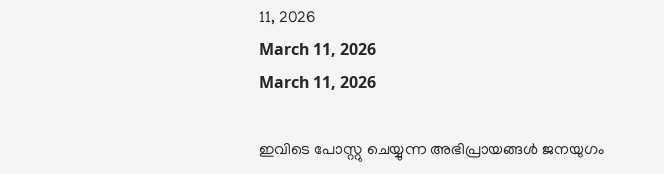11, 2026
March 11, 2026
March 11, 2026

ഇവിടെ പോസ്റ്റു ചെയ്യുന്ന അഭിപ്രായങ്ങള്‍ ജനയുഗം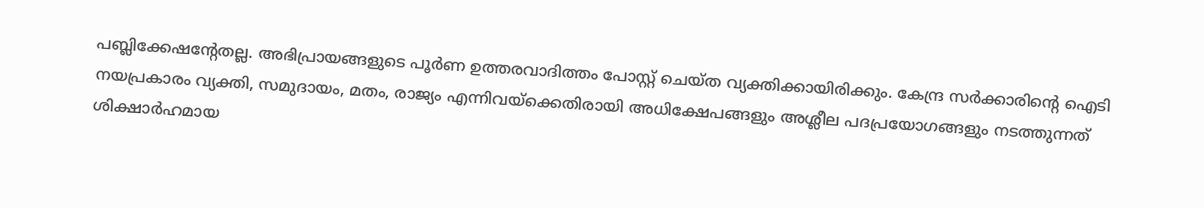പബ്ലിക്കേഷന്റേതല്ല. അഭിപ്രായങ്ങളുടെ പൂര്‍ണ ഉത്തരവാദിത്തം പോസ്റ്റ് ചെയ്ത വ്യക്തിക്കായിരിക്കും. കേന്ദ്ര സര്‍ക്കാരിന്റെ ഐടി നയപ്രകാരം വ്യക്തി, സമുദായം, മതം, രാജ്യം എന്നിവയ്‌ക്കെതിരായി അധിക്ഷേപങ്ങളും അശ്ലീല പദപ്രയോഗങ്ങളും നടത്തുന്നത് ശിക്ഷാര്‍ഹമായ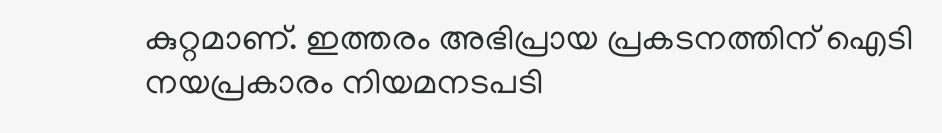കുറ്റമാണ്. ഇത്തരം അഭിപ്രായ പ്രകടനത്തിന് ഐടി നയപ്രകാരം നിയമനടപടി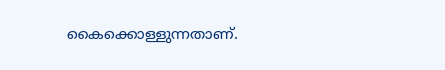കൈക്കൊള്ളുന്നതാണ്.